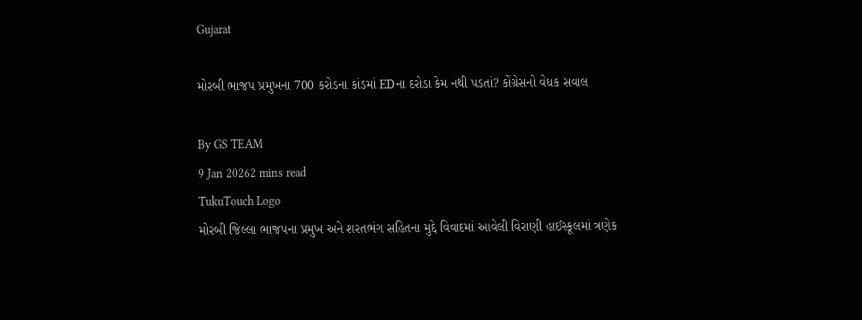Gujarat

મોરબી ભાજપ પ્રમુખના 700 કરોડના કાંડમાં EDના દરોડા કેમ નથી પડતાં? કોંગ્રેસનો વેધક સવાલ

By GS TEAM
9 Jan 20262 mins read
TukuTouch Logo
મોરબી જિલ્લા ભાજપના પ્રમુખ અને શરતભંગ સહિતના મુદ્દે વિવાદમાં આવેલી વિરાણી હાઈસ્કૂલમાં ત્રણેક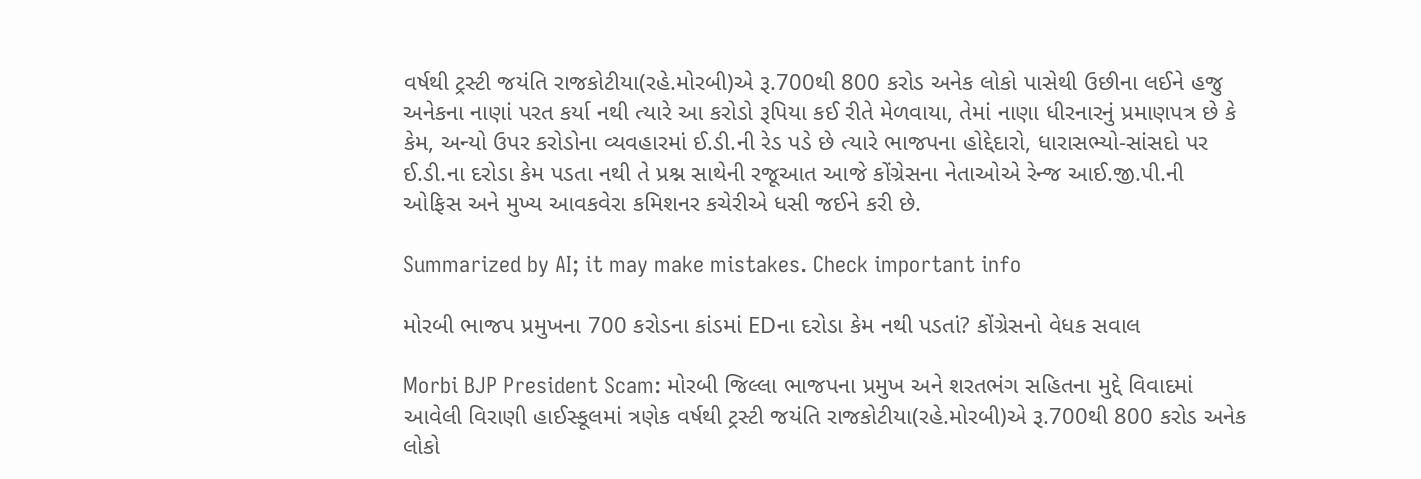વર્ષથી ટ્રસ્ટી જયંતિ રાજકોટીયા(રહે.મોરબી)એ રૂ.700થી 800 કરોડ અનેક લોકો પાસેથી ઉછીના લઈને હજુ અનેકના નાણાં પરત કર્યા નથી ત્યારે આ કરોડો રૂપિયા કઈ રીતે મેળવાયા, તેમાં નાણા ધીરનારનું પ્રમાણપત્ર છે કે કેમ, અન્યો ઉપર કરોડોના વ્યવહારમાં ઈ.ડી.ની રેડ પડે છે ત્યારે ભાજપના હોદ્દેદારો, ધારાસભ્યો-સાંસદો પર ઈ.ડી.ના દરોડા કેમ પડતા નથી તે પ્રશ્ન સાથેની રજૂઆત આજે કોંગ્રેસના નેતાઓએ રેન્જ આઈ.જી.પી.ની ઓફિસ અને મુખ્ય આવકવેરા કમિશનર કચેરીએ ધસી જઈને કરી છે.

Summarized by AI; it may make mistakes. Check important info

મોરબી ભાજપ પ્રમુખના 700 કરોડના કાંડમાં EDના દરોડા કેમ નથી પડતાં? કોંગ્રેસનો વેધક સવાલ

Morbi BJP President Scam: મોરબી જિલ્લા ભાજપના પ્રમુખ અને શરતભંગ સહિતના મુદ્દે વિવાદમાં આવેલી વિરાણી હાઈસ્કૂલમાં ત્રણેક વર્ષથી ટ્રસ્ટી જયંતિ રાજકોટીયા(રહે.મોરબી)એ રૂ.700થી 800 કરોડ અનેક લોકો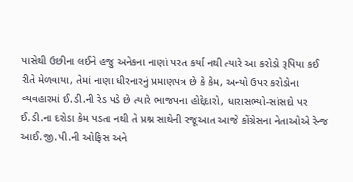પાસેથી ઉછીના લઈને હજુ અનેકના નાણાં પરત કર્યા નથી ત્યારે આ કરોડો રૂપિયા કઈ રીતે મેળવાયા, તેમાં નાણા ધીરનારનું પ્રમાણપત્ર છે કે કેમ, અન્યો ઉપર કરોડોના વ્યવહારમાં ઈ.ડી.ની રેડ પડે છે ત્યારે ભાજપના હોદ્દેદારો, ધારાસભ્યો-સાંસદો પર ઈ.ડી.ના દરોડા કેમ પડતા નથી તે પ્રશ્ન સાથેની રજૂઆત આજે કોંગ્રેસના નેતાઓએ રેન્જ આઈ.જી.પી.ની ઓફિસ અને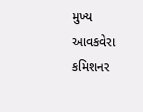મુખ્ય આવકવેરા કમિશનર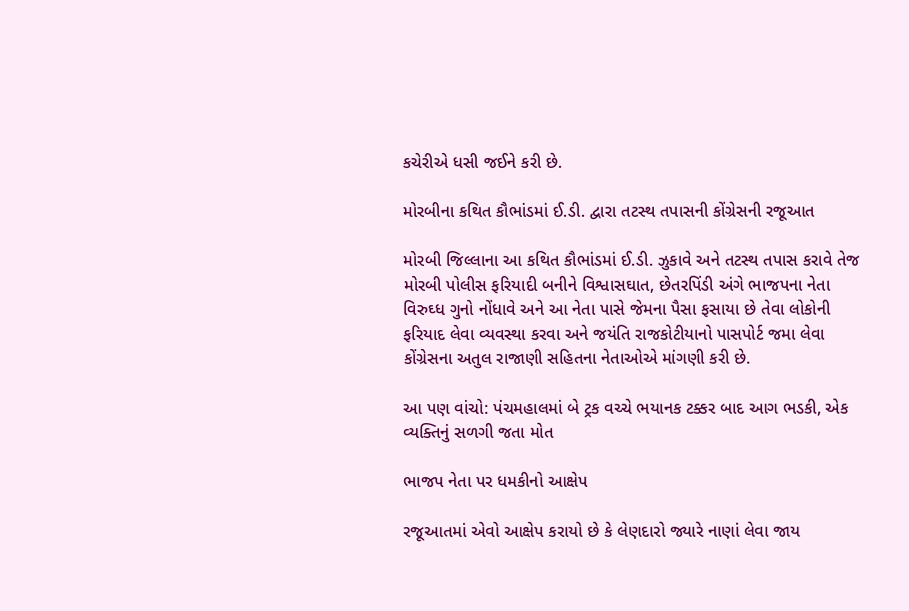કચેરીએ ધસી જઈને કરી છે.

મોરબીના કથિત કૌભાંડમાં ઈ.ડી. દ્વારા તટસ્થ તપાસની કોંગ્રેસની રજૂઆત

મોરબી જિલ્લાના આ કથિત કૌભાંડમાં ઈ.ડી. ઝુકાવે અને તટસ્થ તપાસ કરાવે તેજ મોરબી પોલીસ ફરિયાદી બનીને વિશ્વાસઘાત, છેતરપિંડી અંગે ભાજપના નેતા વિરુઘ્ધ ગુનો નોંધાવે અને આ નેતા પાસે જેમના પૈસા ફસાયા છે તેવા લોકોની ફરિયાદ લેવા વ્યવસ્થા કરવા અને જયંતિ રાજકોટીયાનો પાસપોર્ટ જમા લેવા કોંગ્રેસના અતુલ રાજાણી સહિતના નેતાઓએ માંગણી કરી છે.

આ પણ વાંચો: પંચમહાલમાં બે ટ્રક વચ્ચે ભયાનક ટક્કર બાદ આગ ભડકી, એક વ્યક્તિનું સળગી જતા મોત

ભાજપ નેતા પર ધમકીનો આક્ષેપ

રજૂઆતમાં એવો આક્ષેપ કરાયો છે કે લેણદારો જ્યારે નાણાં લેવા જાય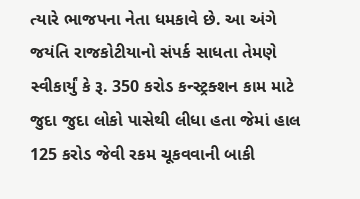ત્યારે ભાજપના નેતા ધમકાવે છે. આ અંગે જયંતિ રાજકોટીયાનો સંપર્ક સાધતા તેમણે સ્વીકાર્યું કે રૂ. 350 કરોડ કન્સ્ટ્રક્શન કામ માટે જુદા જુદા લોકો પાસેથી લીધા હતા જેમાં હાલ 125 કરોડ જેવી રકમ ચૂકવવાની બાકી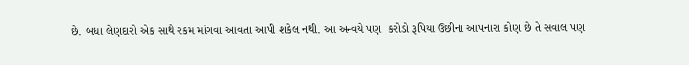છે. બધા લેણદારો એક સાથે રકમ માંગવા આવતા આપી શકેલ નથી. આ અન્વયે પણ  કરોડો રૂપિયા ઉછીના આપનારા કોણ છે તે સવાલ પણ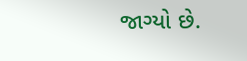જાગ્યો છે.